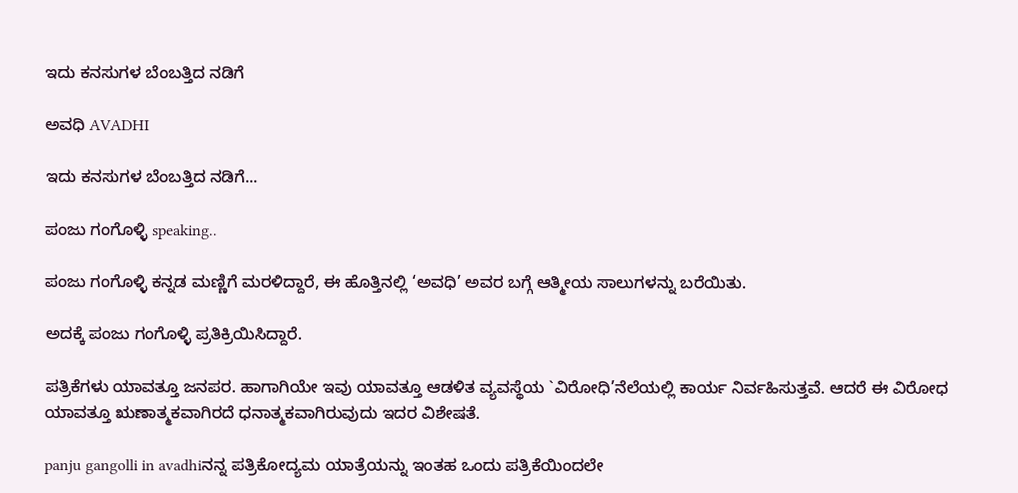ಇದು ಕನಸುಗಳ ಬೆಂಬತ್ತಿದ ನಡಿಗೆ‍

ಅವಧಿ AVADHI

ಇದು ಕನಸುಗಳ ಬೆಂಬತ್ತಿದ ನಡಿಗೆ...

ಪಂಜು ಗಂಗೊಳ್ಳಿ speaking..

ಪಂಜು ಗಂಗೊಳ್ಳಿ ಕನ್ನಡ ಮಣ್ಣಿಗೆ ಮರಳಿದ್ದಾರೆ, ಈ ಹೊತ್ತಿನಲ್ಲಿ ‘ಅವಧಿ’ ಅವರ ಬಗ್ಗೆ ಆತ್ಮೀಯ ಸಾಲುಗಳನ್ನು ಬರೆಯಿತು.

ಅದಕ್ಕೆ ಪಂಜು ಗಂಗೊಳ್ಳಿ ಪ್ರತಿಕ್ರಿಯಿಸಿದ್ದಾರೆ.

ಪತ್ರಿಕೆಗಳು ಯಾವತ್ತೂ ಜನಪರ. ಹಾಗಾಗಿಯೇ ಇವು ಯಾವತ್ತೂ ಆಡಳಿತ ವ್ಯವಸ್ಥೆಯ `ವಿರೋಧಿ’ನೆಲೆಯಲ್ಲಿ ಕಾರ್ಯ ನಿರ್ವಹಿಸುತ್ತವೆ. ಆದರೆ ಈ ವಿರೋಧ ಯಾವತ್ತೂ ಋಣಾತ್ಮಕವಾಗಿರದೆ ಧನಾತ್ಮಕವಾಗಿರುವುದು ಇದರ ವಿಶೇಷತೆ.

panju gangolli in avadhiನನ್ನ ಪತ್ರಿಕೋದ್ಯಮ ಯಾತ್ರೆಯನ್ನು ಇಂತಹ ಒಂದು ಪತ್ರಿಕೆಯಿಂದಲೇ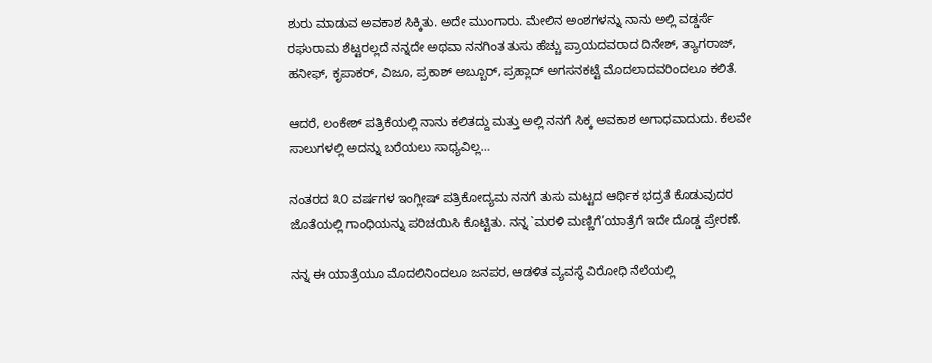ಶುರು ಮಾಡುವ ಅವಕಾಶ ಸಿಕ್ಕಿತು. ಅದೇ ಮುಂಗಾರು. ಮೇಲಿನ ಅಂಶಗಳನ್ನು ನಾನು ಅಲ್ಲಿ ವಡ್ಡರ್ಸೆ ರಘುರಾಮ ಶೆಟ್ಟರಲ್ಲದೆ ನನ್ನದೇ ಅಥವಾ ನನಗಿಂತ ತುಸು ಹೆಚ್ಚು ಪ್ರಾಯದವರಾದ ದಿನೇಶ್, ತ್ಯಾಗರಾಜ್, ಹನೀಫ್, ಕೃಪಾಕರ್, ವಿಜೂ, ಪ್ರಕಾಶ್ ಅಬ್ಬೂರ್, ಪ್ರಹ್ಲಾದ್ ಅಗಸನಕಟ್ಟೆ ಮೊದಲಾದವರಿಂದಲೂ ಕಲಿತೆ.

ಆದರೆ, ಲಂಕೇಶ್ ಪತ್ರಿಕೆಯಲ್ಲಿ ನಾನು ಕಲಿತದ್ದು ಮತ್ತು ಅಲ್ಲಿ ನನಗೆ ಸಿಕ್ಕ ಅವಕಾಶ ಅಗಾಧವಾದುದು. ಕೆಲವೇ ಸಾಲುಗಳಲ್ಲಿ ಅದನ್ನು ಬರೆಯಲು ಸಾಧ್ಯವಿಲ್ಲ…

ನಂತರದ ೩೦ ವರ್ಷಗಳ ಇಂಗ್ಲೀಷ್ ಪತ್ರಿಕೋದ್ಯಮ ನನಗೆ ತುಸು ಮಟ್ಟದ ಆರ್ಥಿಕ ಭದ್ರತೆ ಕೊಡುವುದರ ಜೊತೆಯಲ್ಲಿ ಗಾಂಧಿಯನ್ನು ಪರಿಚಯಿಸಿ ಕೊಟ್ಟಿತು. ನನ್ನ `ಮರಳಿ ಮಣ್ಣಿಗೆ’ಯಾತ್ರೆಗೆ ಇದೇ ದೊಡ್ಡ ಪ್ರೇರಣೆ.

ನನ್ನ ಈ ಯಾತ್ರೆಯೂ ಮೊದಲಿನಿಂದಲೂ ಜನಪರ, ಆಡಳಿತ ವ್ಯವಸ್ಥೆ ವಿರೋಧಿ ನೆಲೆಯಲ್ಲಿ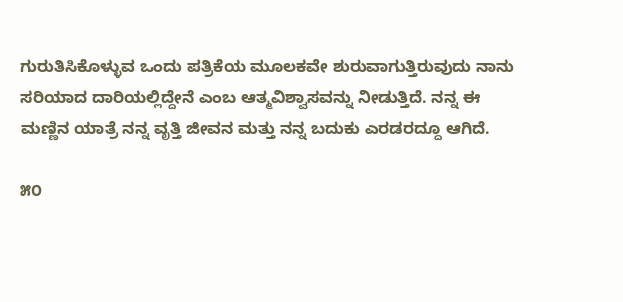ಗುರುತಿಸಿಕೊಳ್ಳುವ ಒಂದು ಪತ್ರಿಕೆಯ ಮೂಲಕವೇ ಶುರುವಾಗುತ್ತಿರುವುದು ನಾನು ಸರಿಯಾದ ದಾರಿಯಲ್ಲಿದ್ದೇನೆ ಎಂಬ ಆತ್ಮವಿಶ್ವಾಸವನ್ನು ನೀಡುತ್ತಿದೆ. ನನ್ನ ಈ ಮಣ್ಣಿನ ಯಾತ್ರೆ ನನ್ನ ವೃತ್ತಿ ಜೀವನ ಮತ್ತು ನನ್ನ ಬದುಕು ಎರಡರದ್ದೂ ಆಗಿದೆ.

೫೦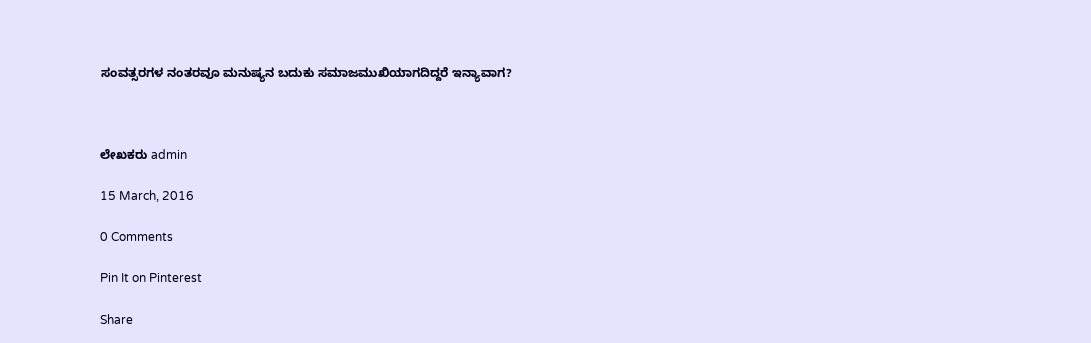ಸಂವತ್ಸರಗಳ ನಂತರವೂ ಮನುಷ್ಯನ ಬದುಕು ಸಮಾಜಮುಖಿಯಾಗದಿದ್ದರೆ ಇನ್ಯಾವಾಗ?



ಲೇಖಕರು admin

15 March, 2016

0 Comments

Pin It on Pinterest

Share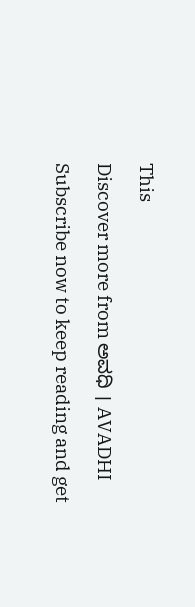This

Discover more from ಅವಧಿ । AVADHI

Subscribe now to keep reading and get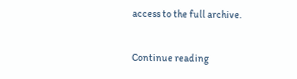access to the full archive.

Continue reading